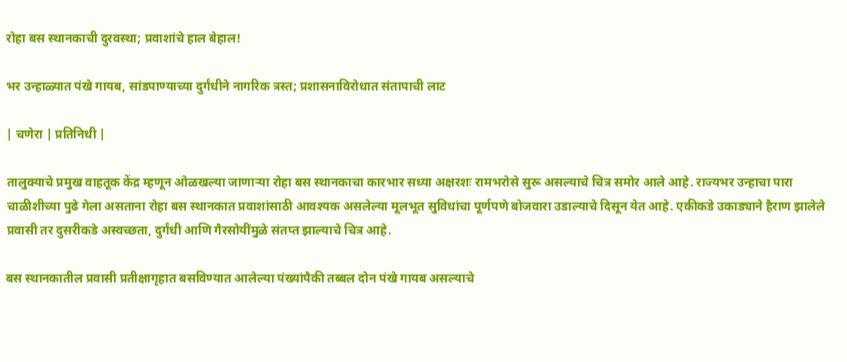रोहा बस स्थानकाची दुरवस्था; प्रवाशांचे हाल बेहाल!

भर उन्हाळ्यात पंखे गायब, सांडपाण्याच्या दुर्गंधीने नागरिक त्रस्त; प्रशासनाविरोधात संतापाची लाट

| चणेरा | प्रतिनिधी |

तालुक्याचे प्रमुख वाहतूक केंद्र म्हणून ओळखल्या जाणाऱ्या रोहा बस स्थानकाचा कारभार सध्या अक्षरशः रामभरोसे सुरू असल्याचे चित्र समोर आले आहे. राज्यभर उन्हाचा पारा चाळीशीच्या पुढे गेला असताना रोहा बस स्थानकात प्रवाशांसाठी आवश्यक असलेल्या मूलभूत सुविधांचा पूर्णपणे बोजवारा उडाल्याचे दिसून येत आहे. एकीकडे उकाड्याने हैराण झालेले प्रवासी तर दुसरीकडे अस्वच्छता, दुर्गंधी आणि गैरसोयींमुळे संतप्त झाल्याचे चित्र आहे.

बस स्थानकातील प्रवासी प्रतीक्षागृहात बसविण्यात आलेल्या पंख्यांपैकी तब्बल दोन पंखे गायब असल्याचे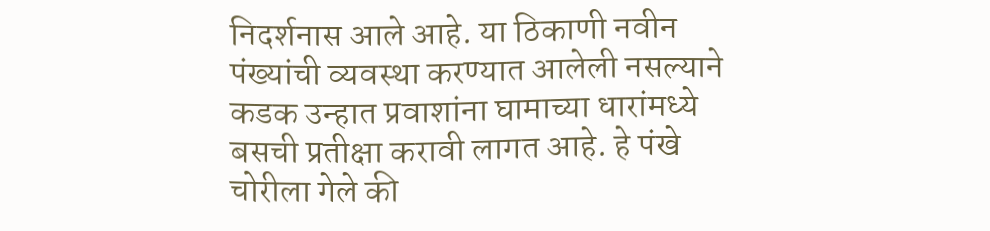निदर्शनास आले आहे. या ठिकाणी नवीन पंख्यांची व्यवस्था करण्यात आलेली नसल्याने कडक उन्हात प्रवाशांना घामाच्या धारांमध्ये बसची प्रतीक्षा करावी लागत आहे. हे पंखे चोरीला गेले की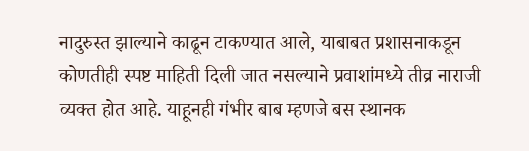नादुरुस्त झाल्याने काढून टाकण्यात आले, याबाबत प्रशासनाकडून कोणतीही स्पष्ट माहिती दिली जात नसल्याने प्रवाशांमध्ये तीव्र नाराजी व्यक्त होत आहे. याहूनही गंभीर बाब म्हणजे बस स्थानक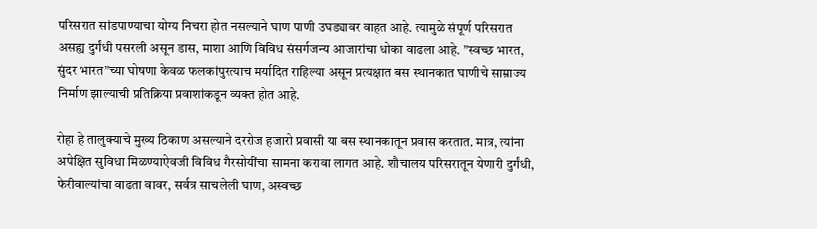परिसरात सांडपाण्याचा योग्य निचरा होत नसल्याने घाण पाणी उघड्यावर वाहत आहे. त्यामुळे संपूर्ण परिसरात असह्य दुर्गंधी पसरली असून डास, माशा आणि विविध संसर्गजन्य आजारांचा धोका वाढला आहे. ”स्वच्छ भारत, सुंदर भारत”च्या घोषणा केवळ फलकांपुरत्याच मर्यादित राहिल्या असून प्रत्यक्षात बस स्थानकात घाणीचे साम्राज्य निर्माण झाल्याची प्रतिक्रिया प्रवाशांकडून व्यक्त होत आहे.

रोहा हे तालुक्याचे मुख्य ठिकाण असल्याने दररोज हजारो प्रवासी या बस स्थानकातून प्रवास करतात. मात्र, त्यांना अपेक्षित सुविधा मिळण्याऐवजी विविध गैरसोयींचा सामना करावा लागत आहे. शौचालय परिसरातून येणारी दुर्गंधी, फेरीवाल्यांचा वाढता वावर, सर्वत्र साचलेली घाण, अस्वच्छ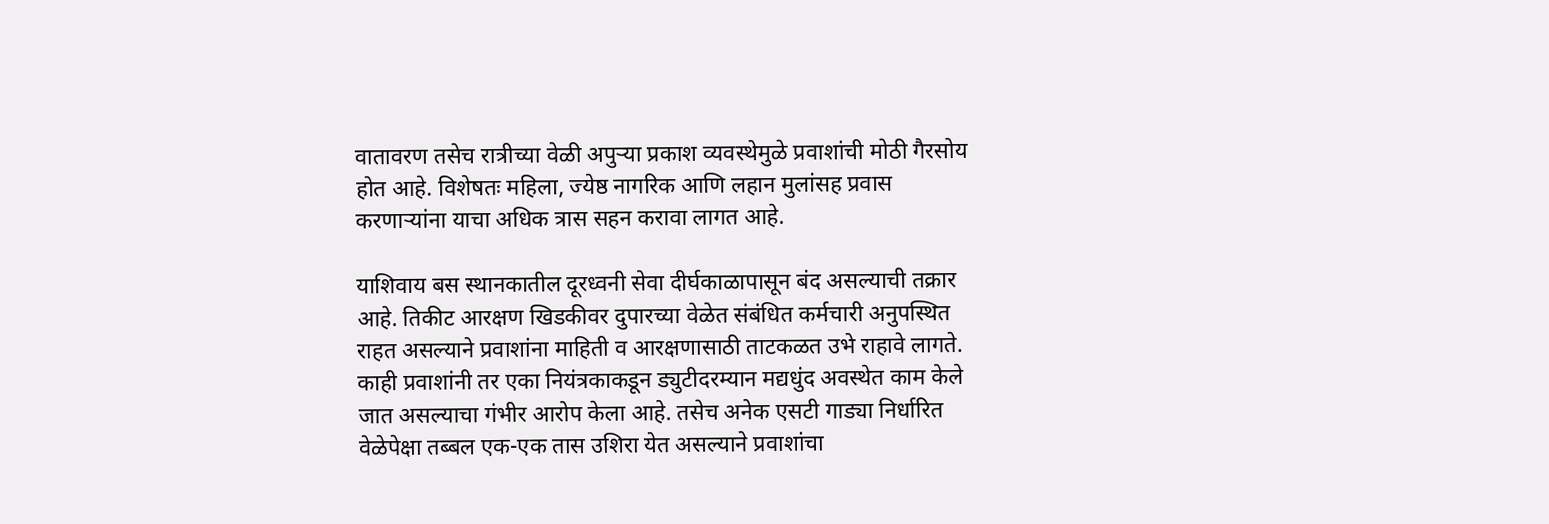वातावरण तसेच रात्रीच्या वेळी अपुऱ्या प्रकाश व्यवस्थेमुळे प्रवाशांची मोठी गैरसोय होत आहे. विशेषतः महिला, ज्येष्ठ नागरिक आणि लहान मुलांसह प्रवास करणाऱ्यांना याचा अधिक त्रास सहन करावा लागत आहे.

याशिवाय बस स्थानकातील दूरध्वनी सेवा दीर्घकाळापासून बंद असल्याची तक्रार आहे. तिकीट आरक्षण खिडकीवर दुपारच्या वेळेत संबंधित कर्मचारी अनुपस्थित राहत असल्याने प्रवाशांना माहिती व आरक्षणासाठी ताटकळत उभे राहावे लागते. काही प्रवाशांनी तर एका नियंत्रकाकडून ड्युटीदरम्यान मद्यधुंद अवस्थेत काम केले जात असल्याचा गंभीर आरोप केला आहे. तसेच अनेक एसटी गाड्या निर्धारित वेळेपेक्षा तब्बल एक-एक तास उशिरा येत असल्याने प्रवाशांचा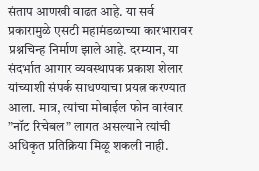संताप आणखी वाढत आहे. या सर्व प्रकारामुळे एसटी महामंडळाच्या कारभारावर प्रश्नचिन्ह निर्माण झाले आहे. दरम्यान, या संदर्भात आगार व्यवस्थापक प्रकाश शेलार यांच्याशी संपर्क साधण्याचा प्रयत्न करण्यात आला. मात्र, त्यांचा मोबाईल फोन वारंवार ”नॉट रिचेबल” लागत असल्याने त्यांची अधिकृत प्रतिक्रिया मिळू शकली नाही.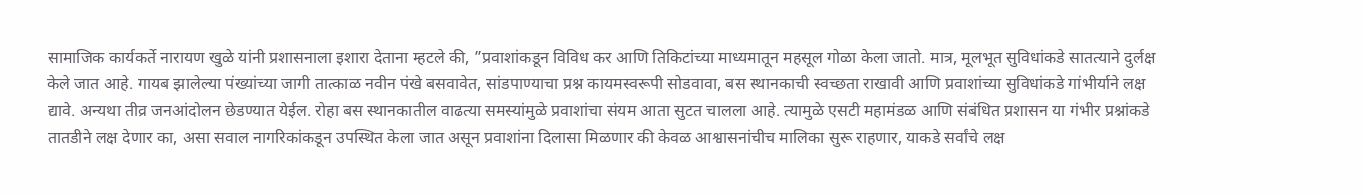सामाजिक कार्यकर्ते नारायण खुळे यांनी प्रशासनाला इशारा देताना म्हटले की, ”प्रवाशांकडून विविध कर आणि तिकिटांच्या माध्यमातून महसूल गोळा केला जातो. मात्र, मूलभूत सुविधांकडे सातत्याने दुर्लक्ष केले जात आहे. गायब झालेल्या पंख्यांच्या जागी तात्काळ नवीन पंखे बसवावेत, सांडपाण्याचा प्रश्न कायमस्वरूपी सोडवावा, बस स्थानकाची स्वच्छता राखावी आणि प्रवाशांच्या सुविधांकडे गांभीर्याने लक्ष द्यावे. अन्यथा तीव्र जनआंदोलन छेडण्यात येईल. रोहा बस स्थानकातील वाढत्या समस्यांमुळे प्रवाशांचा संयम आता सुटत चालला आहे. त्यामुळे एसटी महामंडळ आणि संबंधित प्रशासन या गंभीर प्रश्नांकडे तातडीने लक्ष देणार का, असा सवाल नागरिकांकडून उपस्थित केला जात असून प्रवाशांना दिलासा मिळणार की केवळ आश्वासनांचीच मालिका सुरू राहणार, याकडे सर्वांचे लक्ष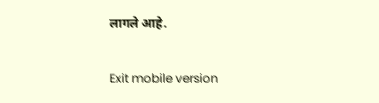लागले आहे.

Exit mobile version